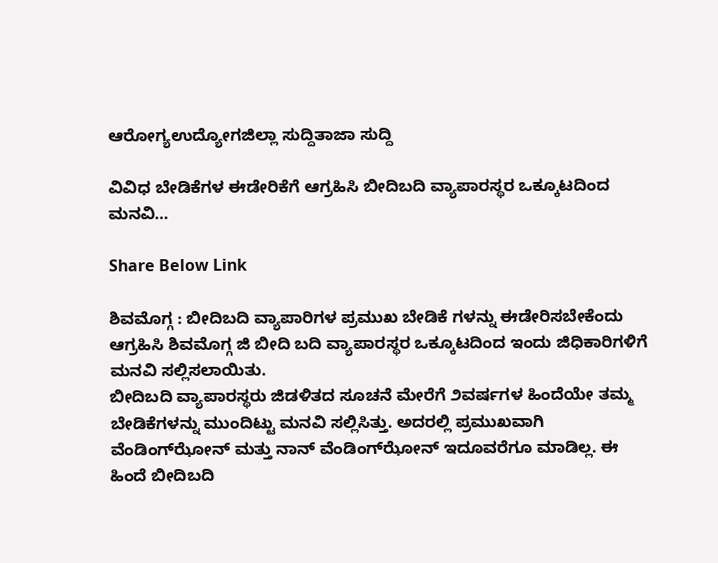ಆರೋಗ್ಯಉದ್ಯೋಗಜಿಲ್ಲಾ ಸುದ್ದಿತಾಜಾ ಸುದ್ದಿ

ವಿವಿಧ ಬೇಡಿಕೆಗಳ ಈಡೇರಿಕೆಗೆ ಆಗ್ರಹಿಸಿ ಬೀದಿಬದಿ ವ್ಯಾಪಾರಸ್ಥರ ಒಕ್ಕೂಟದಿಂದ ಮನವಿ…

Share Below Link

ಶಿವಮೊಗ್ಗ : ಬೀದಿಬದಿ ವ್ಯಾಪಾರಿಗಳ ಪ್ರಮುಖ ಬೇಡಿಕೆ ಗಳನ್ನು ಈಡೇರಿಸಬೇಕೆಂದು ಆಗ್ರಹಿಸಿ ಶಿವಮೊಗ್ಗ ಜಿ ಬೀದಿ ಬದಿ ವ್ಯಾಪಾರಸ್ಥರ ಒಕ್ಕೂಟದಿಂದ ಇಂದು ಜಿಧಿಕಾರಿಗಳಿಗೆ ಮನವಿ ಸಲ್ಲಿಸಲಾಯಿತು.
ಬೀದಿಬದಿ ವ್ಯಾಪಾರಸ್ಥರು ಜಿಡಳಿತದ ಸೂಚನೆ ಮೇರೆಗೆ ೨ವರ್ಷಗಳ ಹಿಂದೆಯೇ ತಮ್ಮ ಬೇಡಿಕೆಗಳನ್ನು ಮುಂದಿಟ್ಟು ಮನವಿ ಸಲ್ಲಿಸಿತ್ತು. ಅದರಲ್ಲಿ ಪ್ರಮುಖವಾಗಿ ವೆಂಡಿಂಗ್‌ಝೋನ್ ಮತ್ತು ನಾನ್ ವೆಂಡಿಂಗ್‌ಝೋನ್ ಇದೂವರೆಗೂ ಮಾಡಿಲ್ಲ. ಈ ಹಿಂದೆ ಬೀದಿಬದಿ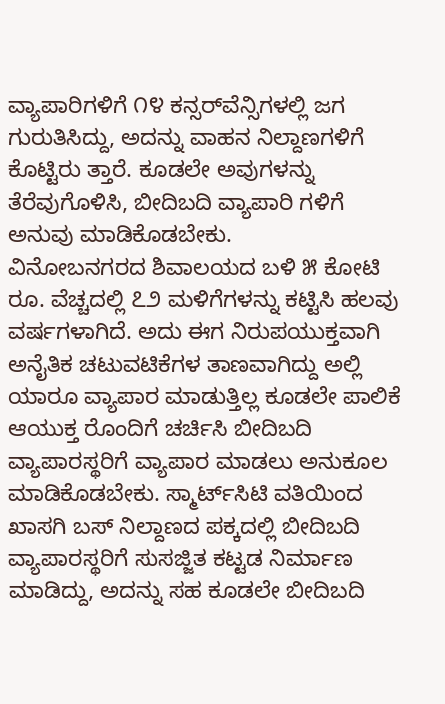ವ್ಯಾಪಾರಿಗಳಿಗೆ ೧೪ ಕನ್ಸರ್‌ವೆನ್ಸಿಗಳಲ್ಲಿ ಜಗ ಗುರುತಿಸಿದ್ದು, ಅದನ್ನು ವಾಹನ ನಿಲ್ದಾಣಗಳಿಗೆ ಕೊಟ್ಟಿರು ತ್ತಾರೆ. ಕೂಡಲೇ ಅವುಗಳನ್ನು ತೆರೆವುಗೊಳಿಸಿ, ಬೀದಿಬದಿ ವ್ಯಾಪಾರಿ ಗಳಿಗೆ ಅನುವು ಮಾಡಿಕೊಡಬೇಕು.
ವಿನೋಬನಗರದ ಶಿವಾಲಯದ ಬಳಿ ೫ ಕೋಟಿ ರೂ. ವೆಚ್ಚದಲ್ಲಿ ೭೨ ಮಳಿಗೆಗಳನ್ನು ಕಟ್ಟಿಸಿ ಹಲವು ವರ್ಷಗಳಾಗಿದೆ. ಅದು ಈಗ ನಿರುಪಯುಕ್ತವಾಗಿ ಅನೈತಿಕ ಚಟುವಟಿಕೆಗಳ ತಾಣವಾಗಿದ್ದು ಅಲ್ಲಿ ಯಾರೂ ವ್ಯಾಪಾರ ಮಾಡುತ್ತಿಲ್ಲ ಕೂಡಲೇ ಪಾಲಿಕೆ ಆಯುಕ್ತ ರೊಂದಿಗೆ ಚರ್ಚಿಸಿ ಬೀದಿಬದಿ ವ್ಯಾಪಾರಸ್ಥರಿಗೆ ವ್ಯಾಪಾರ ಮಾಡಲು ಅನುಕೂಲ ಮಾಡಿಕೊಡಬೇಕು. ಸ್ಮಾರ್ಟ್‌ಸಿಟಿ ವತಿಯಿಂದ ಖಾಸಗಿ ಬಸ್ ನಿಲ್ದಾಣದ ಪಕ್ಕದಲ್ಲಿ ಬೀದಿಬದಿ ವ್ಯಾಪಾರಸ್ಥರಿಗೆ ಸುಸಜ್ಜಿತ ಕಟ್ಟಡ ನಿರ್ಮಾಣ ಮಾಡಿದ್ದು, ಅದನ್ನು ಸಹ ಕೂಡಲೇ ಬೀದಿಬದಿ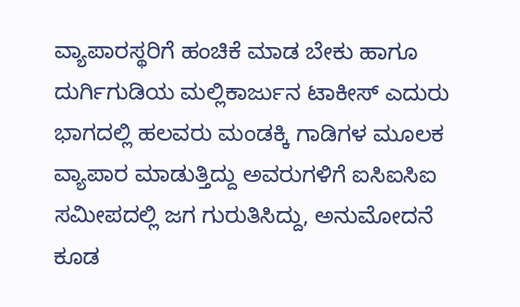ವ್ಯಾಪಾರಸ್ಥರಿಗೆ ಹಂಚಿಕೆ ಮಾಡ ಬೇಕು ಹಾಗೂ ದುರ್ಗಿಗುಡಿಯ ಮಲ್ಲಿಕಾರ್ಜುನ ಟಾಕೀಸ್ ಎದುರು ಭಾಗದಲ್ಲಿ ಹಲವರು ಮಂಡಕ್ಕಿ ಗಾಡಿಗಳ ಮೂಲಕ ವ್ಯಾಪಾರ ಮಾಡುತ್ತಿದ್ದು ಅವರುಗಳಿಗೆ ಐಸಿಐಸಿಐ ಸಮೀಪದಲ್ಲಿ ಜಗ ಗುರುತಿಸಿದ್ದು, ಅನುಮೋದನೆ ಕೂಡ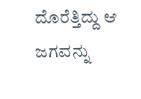ದೊರೆತ್ತಿದ್ದು ಆ ಜಗವನ್ನು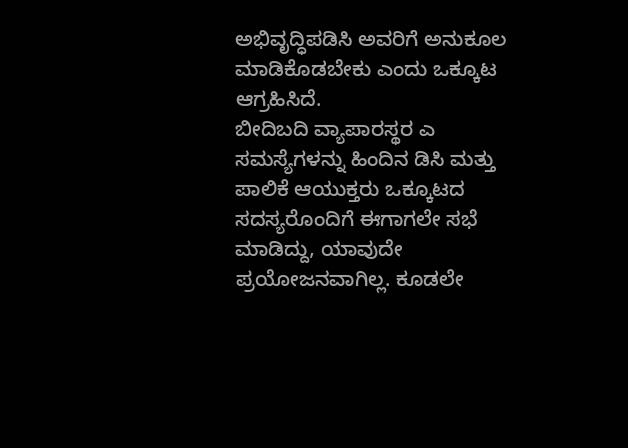ಅಭಿವೃದ್ಧಿಪಡಿಸಿ ಅವರಿಗೆ ಅನುಕೂಲ ಮಾಡಿಕೊಡಬೇಕು ಎಂದು ಒಕ್ಕೂಟ ಆಗ್ರಹಿಸಿದೆ.
ಬೀದಿಬದಿ ವ್ಯಾಪಾರಸ್ಥರ ಎ ಸಮಸ್ಯೆಗಳನ್ನು ಹಿಂದಿನ ಡಿಸಿ ಮತ್ತು ಪಾಲಿಕೆ ಆಯುಕ್ತರು ಒಕ್ಕೂಟದ ಸದಸ್ಯರೊಂದಿಗೆ ಈಗಾಗಲೇ ಸಭೆ ಮಾಡಿದ್ದು, ಯಾವುದೇ ಪ್ರಯೋಜನವಾಗಿಲ್ಲ. ಕೂಡಲೇ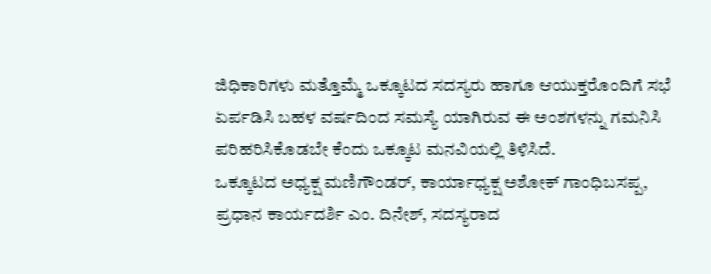ಜಿಧಿಕಾರಿಗಳು ಮತ್ತೊಮ್ಮೆ ಒಕ್ಕೂಟದ ಸದಸ್ಯರು ಹಾಗೂ ಆಯುಕ್ತರೊಂದಿಗೆ ಸಭೆ ಏರ್ಪಡಿಸಿ ಬಹಳ ವರ್ಷದಿಂದ ಸಮಸ್ಯೆ ಯಾಗಿರುವ ಈ ಅಂಶಗಳನ್ನು ಗಮನಿಸಿ ಪರಿಹರಿಸಿಕೊಡಬೇ ಕೆಂದು ಒಕ್ಕೂಟ ಮನವಿಯಲ್ಲಿ ತಿಳಿಸಿದೆ.
ಒಕ್ಕೂಟದ ಅಧ್ಯಕ್ಷ ಮಣಿಗೌಂಡರ್, ಕಾರ್ಯಾಧ್ಯಕ್ಷ ಅಶೋಕ್ ಗಾಂಧಿಬಸಪ್ಪ, ಪ್ರಧಾನ ಕಾರ್ಯದರ್ಶಿ ಎಂ. ದಿನೇಶ್, ಸದಸ್ಯರಾದ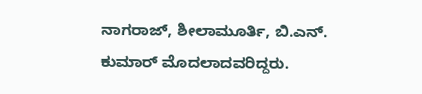ನಾಗರಾಜ್, ಶೀಲಾಮೂರ್ತಿ, ಬಿ.ಎನ್. ಕುಮಾರ್ ಮೊದಲಾದವರಿದ್ದರು.